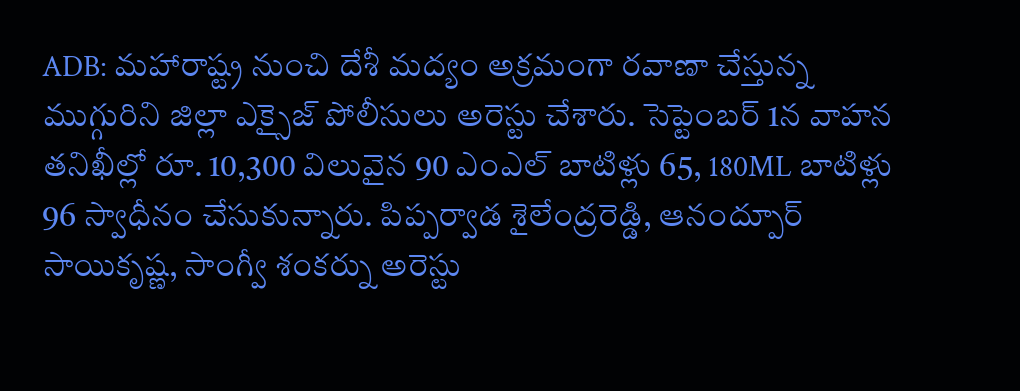ADB: మహారాష్ట్ర నుంచి దేశీ మద్యం అక్రమంగా రవాణా చేస్తున్న ముగ్గురిని జిల్లా ఎక్సైజ్ పోలీసులు అరెస్టు చేశారు. సెప్టెంబర్ 1న వాహన తనిఖీల్లో రూ. 10,300 విలువైన 90 ఎంఎల్ బాటిళ్లు 65, 180ML బాటిళ్లు 96 స్వాధీనం చేసుకున్నారు. పిప్పర్వాడ శైలేంద్రరెడ్డి, ఆనంద్పూర్ సాయికృష్ణ, సాంగ్వీ శంకర్ను అరెస్టు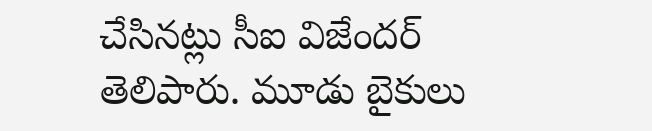చేసినట్లు సీఐ విజేందర్ తెలిపారు. మూడు బైకులు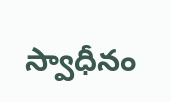స్వాధీనం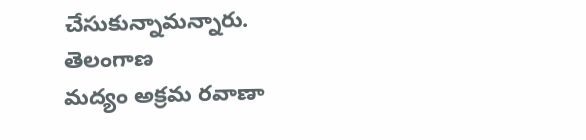చేసుకున్నామన్నారు.
తెలంగాణ
మద్యం అక్రమ రవాణా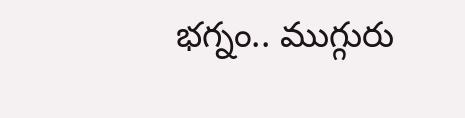భగ్నం.. ముగ్గురు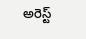అరెస్ట్